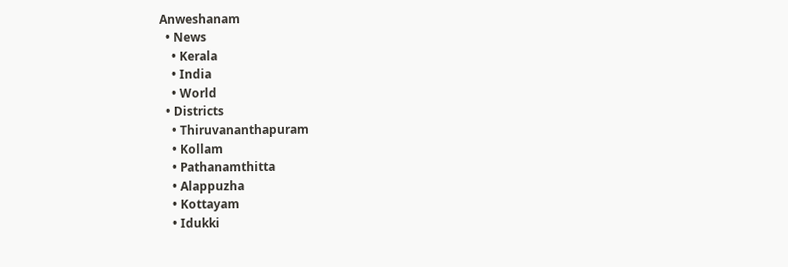Anweshanam
  • News
    • Kerala
    • India
    • World
  • Districts
    • Thiruvananthapuram
    • Kollam
    • Pathanamthitta
    • Alappuzha
    • Kottayam
    • Idukki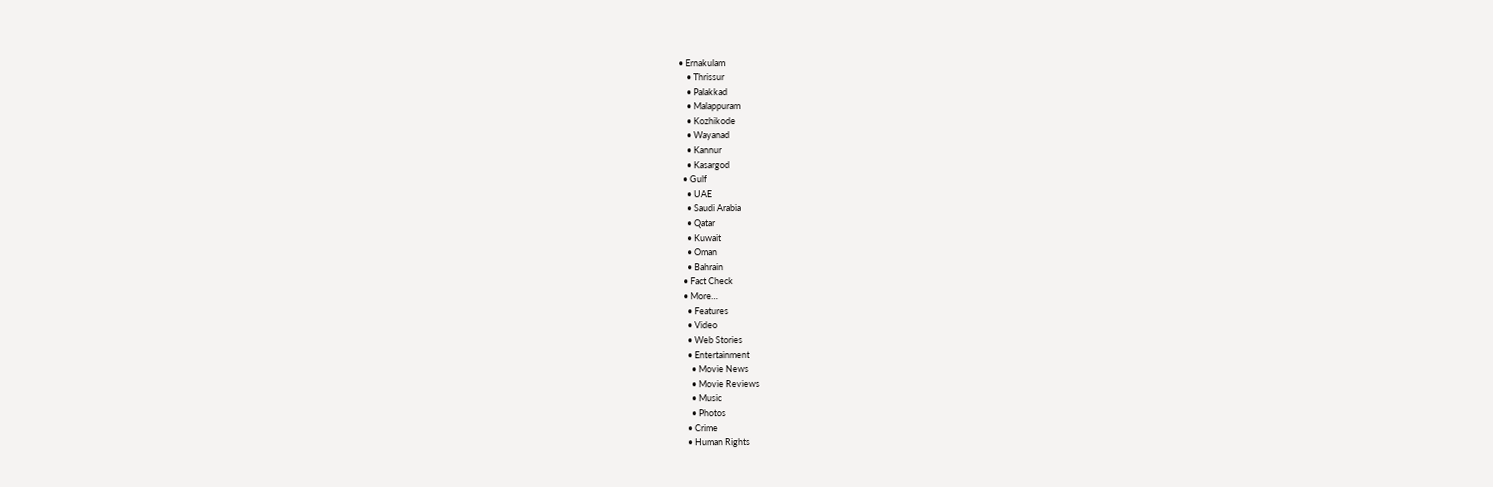• Ernakulam
    • Thrissur
    • Palakkad
    • Malappuram
    • Kozhikode
    • Wayanad
    • Kannur
    • Kasargod
  • Gulf
    • UAE
    • Saudi Arabia
    • Qatar
    • Kuwait
    • Oman
    • Bahrain
  • Fact Check
  • More…
    • Features
    • Video
    • Web Stories
    • Entertainment
      • Movie News
      • Movie Reviews
      • Music
      • Photos
    • Crime
    • Human Rights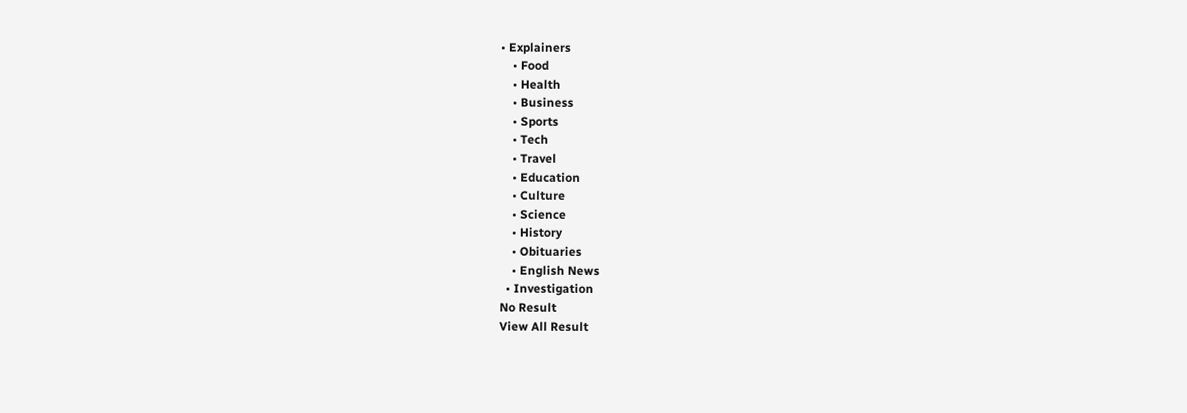• Explainers
    • Food
    • Health
    • Business
    • Sports
    • Tech
    • Travel
    • Education
    • Culture
    • Science
    • History
    • Obituaries
    • English News
  • Investigation
No Result
View All Result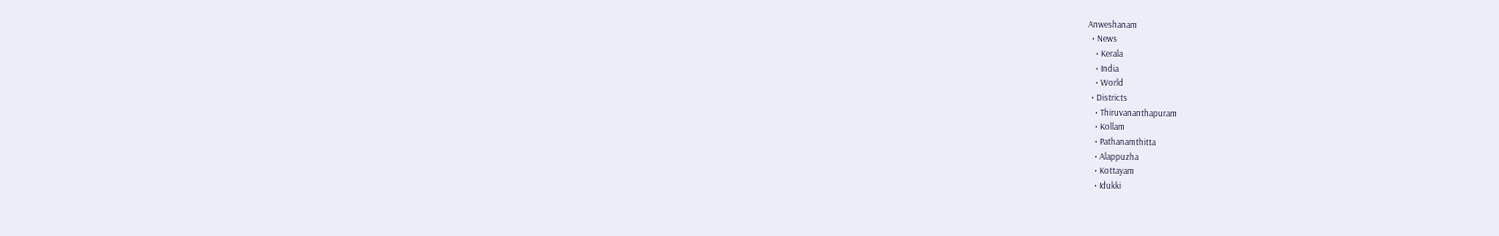Anweshanam
  • News
    • Kerala
    • India
    • World
  • Districts
    • Thiruvananthapuram
    • Kollam
    • Pathanamthitta
    • Alappuzha
    • Kottayam
    • Idukki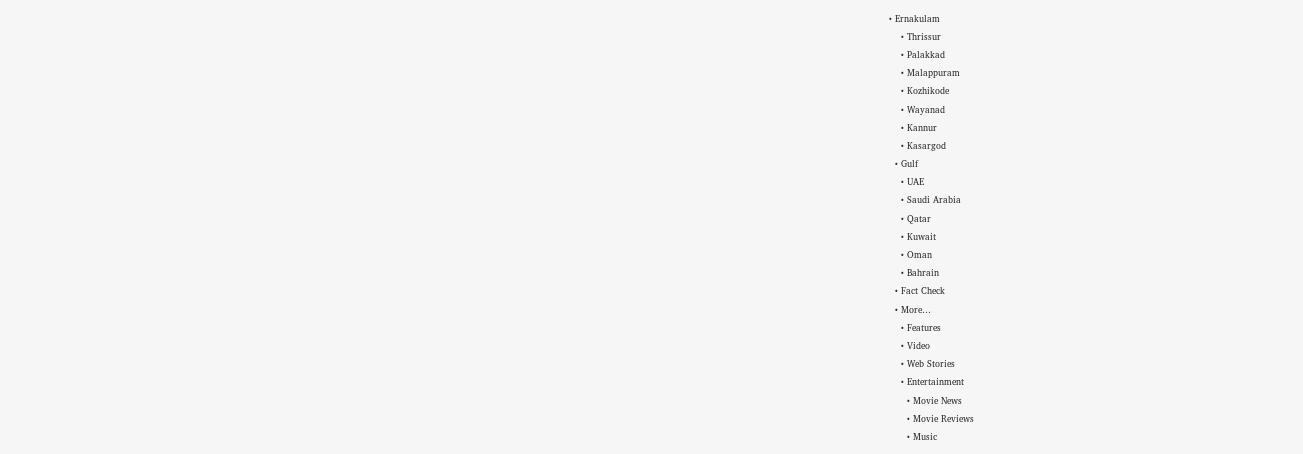• Ernakulam
    • Thrissur
    • Palakkad
    • Malappuram
    • Kozhikode
    • Wayanad
    • Kannur
    • Kasargod
  • Gulf
    • UAE
    • Saudi Arabia
    • Qatar
    • Kuwait
    • Oman
    • Bahrain
  • Fact Check
  • More…
    • Features
    • Video
    • Web Stories
    • Entertainment
      • Movie News
      • Movie Reviews
      • Music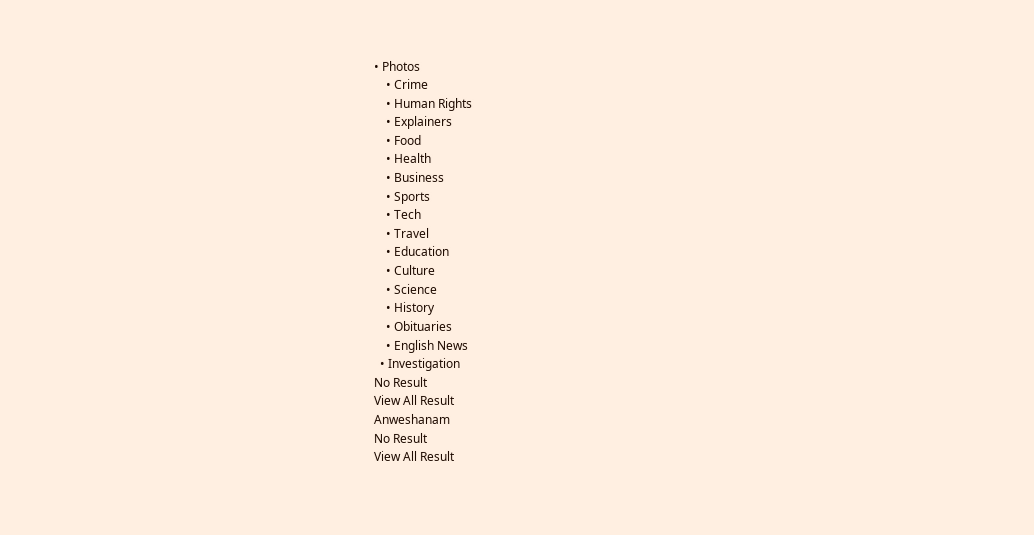• Photos
    • Crime
    • Human Rights
    • Explainers
    • Food
    • Health
    • Business
    • Sports
    • Tech
    • Travel
    • Education
    • Culture
    • Science
    • History
    • Obituaries
    • English News
  • Investigation
No Result
View All Result
Anweshanam
No Result
View All Result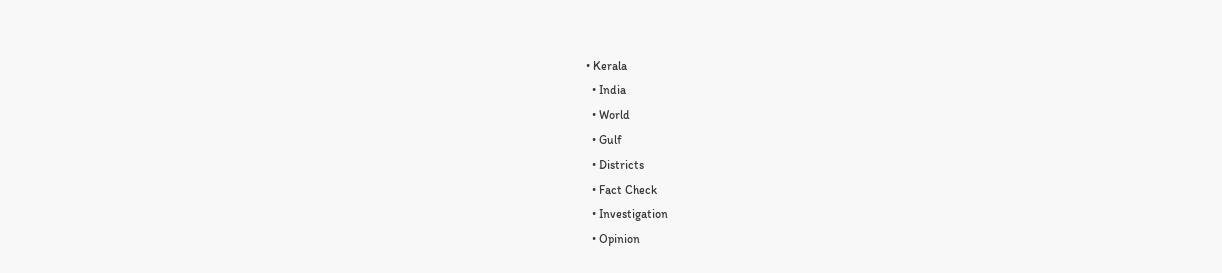• Kerala
  • India
  • World
  • Gulf
  • Districts
  • Fact Check
  • Investigation
  • Opinion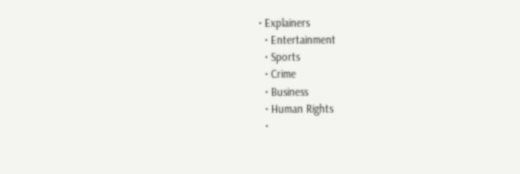• Explainers
  • Entertainment
  • Sports
  • Crime
  • Business
  • Human Rights
  •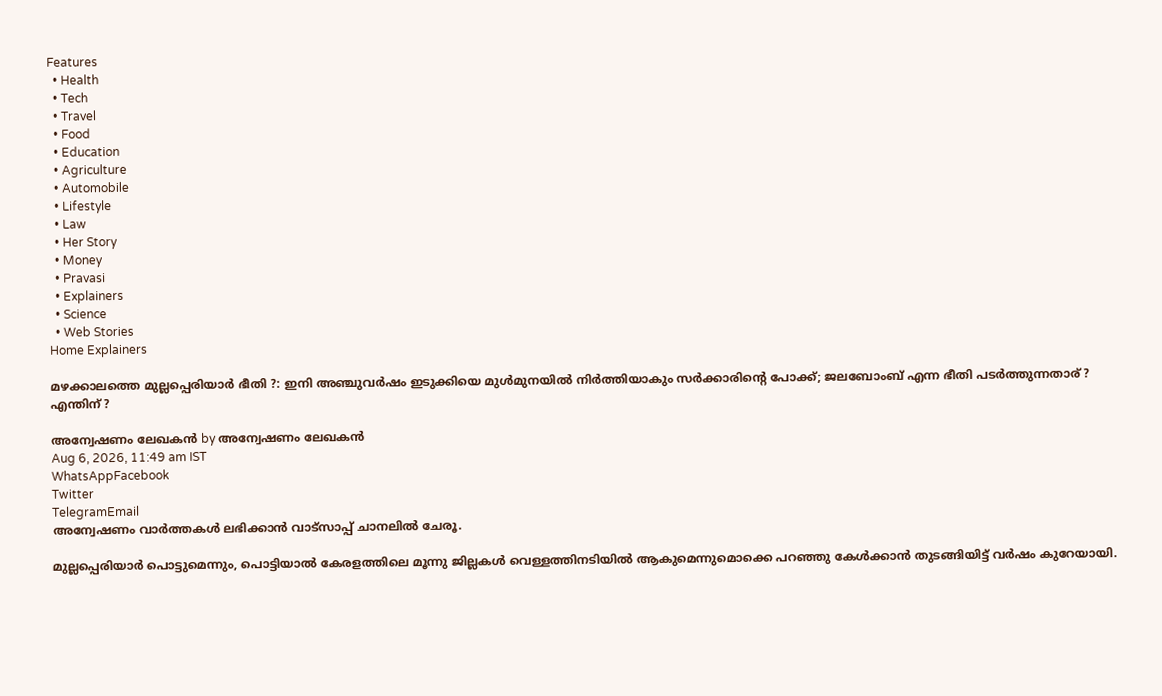Features
  • Health
  • Tech
  • Travel
  • Food
  • Education
  • Agriculture
  • Automobile
  • Lifestyle
  • Law
  • Her Story
  • Money
  • Pravasi
  • Explainers
  • Science
  • Web Stories
Home Explainers

മഴക്കാലത്തെ മുല്ലപ്പെരിയാര്‍ ഭീതി ?: ഇനി അഞ്ചുവര്‍ഷം ഇടുക്കിയെ മുള്‍മുനയില്‍ നിര്‍ത്തിയാകും സര്‍ക്കാരിന്റെ പോക്ക്; ജലബോംബ് എന്ന ഭീതി പടര്‍ത്തുന്നതാര് ? എന്തിന് ?

അന്വേഷണം ലേഖകൻ by അന്വേഷണം ലേഖകൻ
Aug 6, 2026, 11:49 am IST
WhatsAppFacebook
Twitter
TelegramEmail
അന്വേഷണം വാർത്തകൾ ലഭിക്കാന്‍ വാട്സാപ്പ് ചാനലില്‍ ചേരൂ.

മുല്ലപ്പെരിയാര്‍ പൊട്ടുമെന്നും, പൊട്ടിയാല്‍ കേരളത്തിലെ മൂന്നു ജില്ലകള്‍ വെള്ളത്തിനടിയില്‍ ആകുമെന്നുമൊക്കെ പറഞ്ഞു കേള്‍ക്കാന്‍ തുടങ്ങിയിട്ട് വര്‍ഷം കുറേയായി.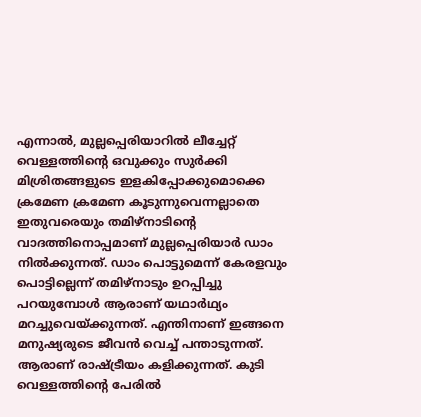എന്നാല്‍, മുല്ലപ്പെരിയാറില്‍ ലീച്ചേറ്റ് വെള്ളത്തിന്റെ ഒവുക്കും സുര്‍ക്കി മിശ്രിതങ്ങളുടെ ഇളകിപ്പോക്കുമൊക്കെ ക്രമേണ ക്രമേണ കൂടുന്നുവെന്നല്ലാതെ ഇതുവരെയും തമിഴ്‌നാടിന്റെ വാദത്തിനൊപ്പമാണ് മുല്ലപ്പെരിയാര്‍ ഡാം നില്‍ക്കുന്നത്. ഡാം പൊട്ടുമെന്ന് കേരളവും പൊട്ടില്ലെന്ന് തമിഴ്‌നാടും ഉറപ്പിച്ചു പറയുമ്പോള്‍ ആരാണ് യഥാര്‍ഥ്യം മറച്ചുവെയ്ക്കുന്നത്. എന്തിനാണ് ഇങ്ങനെ മനുഷ്യരുടെ ജീവന്‍ വെച്ച് പന്താടുന്നത്. ആരാണ് രാഷ്ട്രീയം കളിക്കുന്നത്. കുടി വെള്ളത്തിന്റെ പേരില്‍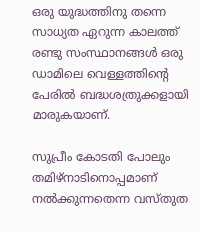ഒരു യുദ്ധത്തിനു തന്നെ സാധ്യത ഏറുന്ന കാലത്ത് രണ്ടു സംസ്ഥാനങ്ങള്‍ ഒരു ഡാമിലെ വെള്ളത്തിന്റെ പേരില്‍ ബദ്ധശത്രുക്കളായി മാരുകയാണ്.

സുപ്രീം കോടതി പോലും തമിഴ്‌നാടിനൊപ്പമാണ് നല്‍ക്കുന്നതെന്ന വസ്തുത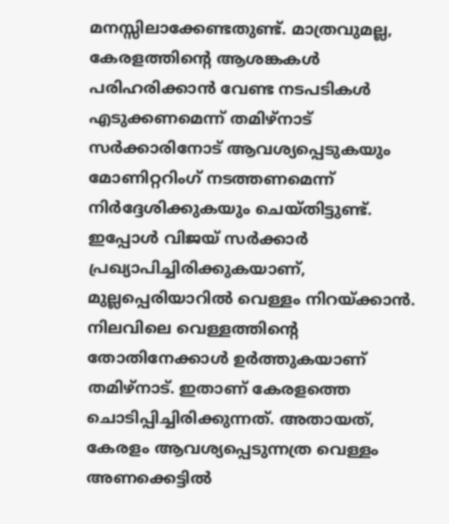മനസ്സിലാക്കേണ്ടതുണ്ട്. മാത്രവുമല്ല, കേരളത്തിന്റെ ആശങ്കകള്‍ പരിഹരിക്കാന്‍ വേണ്ട നടപടികള്‍ എടുക്കണമെന്ന് തമിഴ്‌നാട് സര്‍ക്കാരിനോട് ആവശ്യപ്പെടുകയും മോണിറ്ററിംഗ് നടത്തണമെന്ന് നിര്‍ദ്ദേശിക്കുകയും ചെയ്തിട്ടുണ്ട്. ഇപ്പോള്‍ വിജയ് സര്‍ക്കാര്‍ പ്രഖ്യാപിച്ചിരിക്കുകയാണ്, മുല്ലപ്പെരിയാറില്‍ വെള്ളം നിറയ്ക്കാന്‍. നിലവിലെ വെള്ളത്തിന്റെ തോതിനേക്കാള്‍ ഉര്‍ത്തുകയാണ് തമിഴ്‌നാട്. ഇതാണ് കേരളത്തെ ചൊടിപ്പിച്ചിരിക്കുന്നത്. അതായത്, കേരളം ആവശ്യപ്പെടുന്നത്ര വെള്ളം അണക്കെട്ടില്‍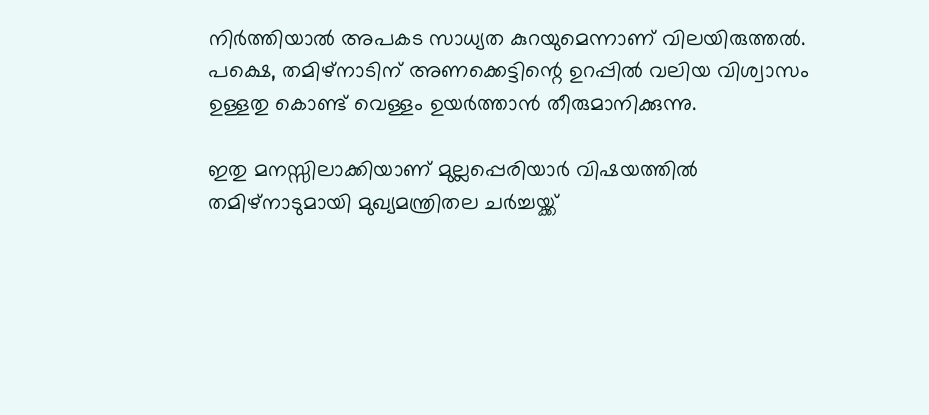നിര്‍ത്തിയാല്‍ അപകട സാധ്യത കുറയുമെന്നാണ് വിലയിരുത്തല്‍. പക്ഷെ, തമിഴ്‌നാടിന് അണക്കെട്ടിന്റെ ഉറപ്പില്‍ വലിയ വിശ്വാസം ഉള്ളതു കൊണ്ട് വെള്ളം ഉയര്‍ത്താന്‍ തീരുമാനിക്കുന്നു.

ഇതു മനസ്സിലാക്കിയാണ് മുല്ലപ്പെരിയാര്‍ വിഷയത്തില്‍ തമിഴ്നാടുമായി മുഖ്യമന്ത്രിതല ചര്‍ച്ചയ്ക്ക്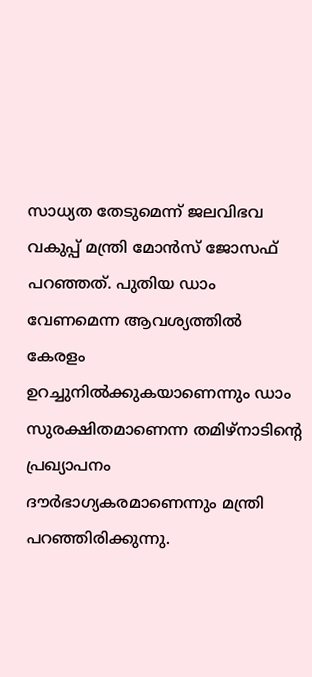സാധ്യത തേടുമെന്ന് ജലവിഭവ വകുപ്പ് മന്ത്രി മോന്‍സ് ജോസഫ് പറഞ്ഞത്. പുതിയ ഡാം വേണമെന്ന ആവശ്യത്തില്‍ കേരളം ഉറച്ചുനില്‍ക്കുകയാണെന്നും ഡാം സുരക്ഷിതമാണെന്ന തമിഴ്നാടിന്റെ പ്രഖ്യാപനം ദൗര്‍ഭാഗ്യകരമാണെന്നും മന്ത്രി പറഞ്ഞിരിക്കുന്നു.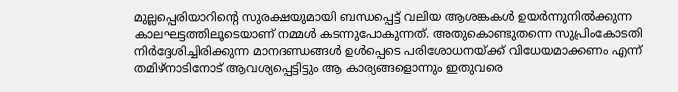മുല്ലപ്പെരിയാറിന്റെ സുരക്ഷയുമായി ബന്ധപ്പെട്ട് വലിയ ആശങ്കകള്‍ ഉയര്‍ന്നുനില്‍ക്കുന്ന കാലഘട്ടത്തിലൂടെയാണ് നമ്മള്‍ കടന്നുപോകുന്നത്. അതുകൊണ്ടുതന്നെ സുപ്രിംകോടതി നിര്‍ദ്ദേശിച്ചിരിക്കുന്ന മാനദണ്ഡങ്ങള്‍ ഉള്‍പ്പെടെ പരിശോധനയ്ക്ക് വിധേയമാക്കണം എന്ന് തമിഴ്‌നാടിനോട് ആവശ്യപ്പെട്ടിട്ടും ആ കാര്യങ്ങളൊന്നും ഇതുവരെ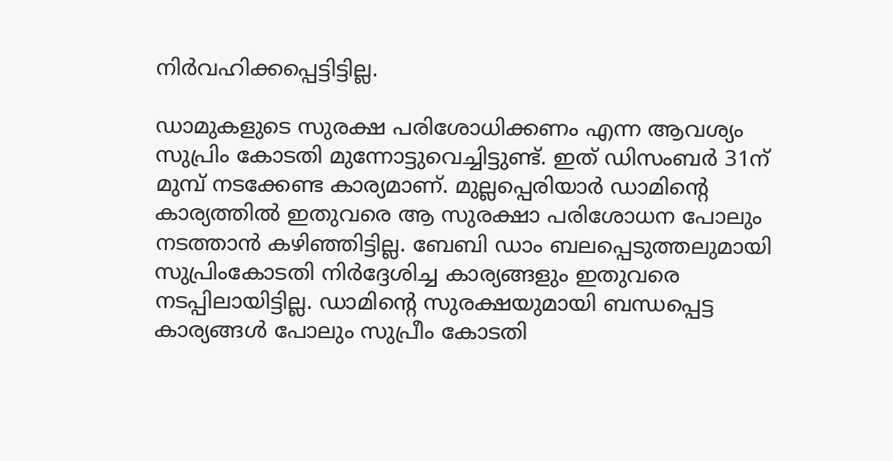നിര്‍വഹിക്കപ്പെട്ടിട്ടില്ല.

ഡാമുകളുടെ സുരക്ഷ പരിശോധിക്കണം എന്ന ആവശ്യം സുപ്രിം കോടതി മുന്നോട്ടുവെച്ചിട്ടുണ്ട്. ഇത് ഡിസംബര്‍ 31ന് മുമ്പ് നടക്കേണ്ട കാര്യമാണ്. മുല്ലപ്പെരിയാര്‍ ഡാമിന്റെ കാര്യത്തില്‍ ഇതുവരെ ആ സുരക്ഷാ പരിശോധന പോലും നടത്താന്‍ കഴിഞ്ഞിട്ടില്ല. ബേബി ഡാം ബലപ്പെടുത്തലുമായി സുപ്രിംകോടതി നിര്‍ദ്ദേശിച്ച കാര്യങ്ങളും ഇതുവരെ നടപ്പിലായിട്ടില്ല. ഡാമിന്റെ സുരക്ഷയുമായി ബന്ധപ്പെട്ട കാര്യങ്ങള്‍ പോലും സുപ്രീം കോടതി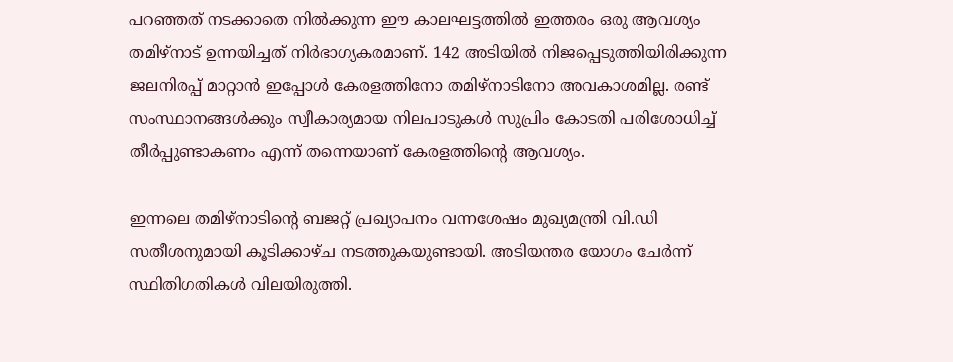പറഞ്ഞത് നടക്കാതെ നില്‍ക്കുന്ന ഈ കാലഘട്ടത്തില്‍ ഇത്തരം ഒരു ആവശ്യം തമിഴ്‌നാട് ഉന്നയിച്ചത് നിര്‍ഭാഗ്യകരമാണ്. 142 അടിയില്‍ നിജപ്പെടുത്തിയിരിക്കുന്ന ജലനിരപ്പ് മാറ്റാന്‍ ഇപ്പോള്‍ കേരളത്തിനോ തമിഴ്‌നാടിനോ അവകാശമില്ല. രണ്ട് സംസ്ഥാനങ്ങള്‍ക്കും സ്വീകാര്യമായ നിലപാടുകള്‍ സുപ്രിം കോടതി പരിശോധിച്ച് തീര്‍പ്പുണ്ടാകണം എന്ന് തന്നെയാണ് കേരളത്തിന്റെ ആവശ്യം.

ഇന്നലെ തമിഴ്‌നാടിന്റെ ബജറ്റ് പ്രഖ്യാപനം വന്നശേഷം മുഖ്യമന്ത്രി വി.ഡി സതീശനുമായി കൂടിക്കാഴ്ച നടത്തുകയുണ്ടായി. അടിയന്തര യോഗം ചേര്‍ന്ന് സ്ഥിതിഗതികള്‍ വിലയിരുത്തി.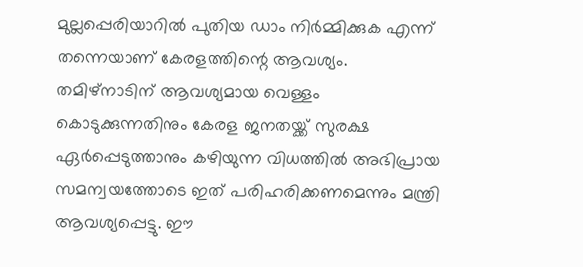മുല്ലപ്പെരിയാറില്‍ പുതിയ ഡാം നിര്‍മ്മിക്കുക എന്ന് തന്നെയാണ് കേരളത്തിന്റെ ആവശ്യം. തമിഴ്‌നാടിന് ആവശ്യമായ വെള്ളം കൊടുക്കുന്നതിനും കേരള ജനതയ്ക്ക് സുരക്ഷ ഏര്‍പ്പെടുത്താനും കഴിയുന്ന വിധത്തില്‍ അഭിപ്രായ സമന്വയത്തോടെ ഇത് പരിഹരിക്കണമെന്നും മന്ത്രി ആവശ്യപ്പെട്ടു. ഈ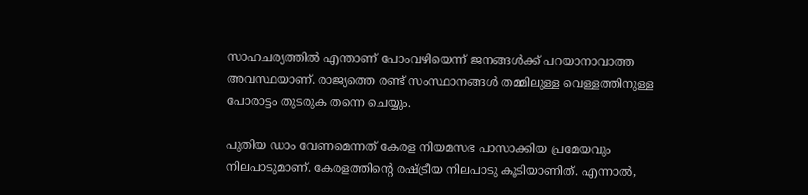സാഹചര്യത്തില്‍ എന്താണ് പോംവഴിയെന്ന് ജനങ്ങള്‍ക്ക് പറയാനാവാത്ത അവസ്ഥയാണ്. രാജ്യത്തെ രണ്ട് സംസ്ഥാനങ്ങള്‍ തമ്മിലുള്ള വെള്ളത്തിനുള്ള പോരാട്ടം തുടരുക തന്നെ ചെയ്യും.

പുതിയ ഡാം വേണമെന്നത് കേരള നിയമസഭ പാസാക്കിയ പ്രമേയവും നിലപാടുമാണ്. കേരളത്തിന്റെ രഷ്ട്രീയ നിലപാടു കൂടിയാണിത്. എന്നാല്‍,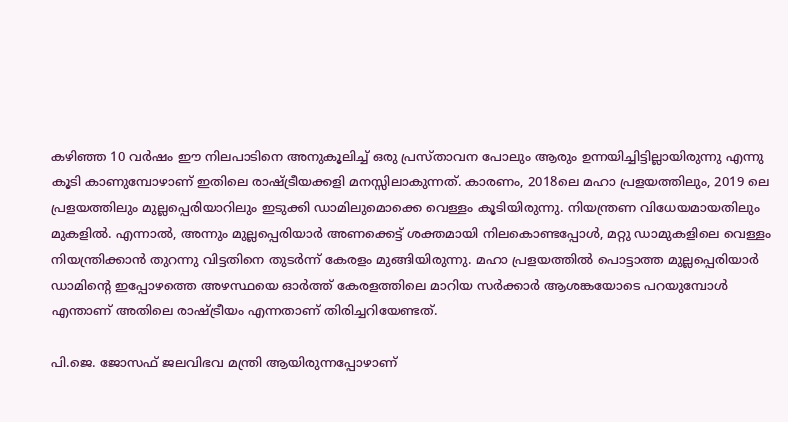കഴിഞ്ഞ 10 വര്‍ഷം ഈ നിലപാടിനെ അനുകൂലിച്ച് ഒരു പ്രസ്താവന പോലും ആരും ഉന്നയിച്ചിട്ടില്ലായിരുന്നു എന്നു കൂടി കാണുമ്പോഴാണ് ഇതിലെ രാഷ്ട്രീയക്കളി മനസ്സിലാകുന്നത്. കാരണം, 2018ലെ മഹാ പ്രളയത്തിലും, 2019 ലെ പ്രളയത്തിലും മുല്ലപ്പെരിയാറിലും ഇടുക്കി ഡാമിലുമൊക്കെ വെള്ളം കൂടിയിരുന്നു. നിയന്ത്രണ വിധേയമായതിലും മുകളില്‍. എന്നാല്‍, അന്നും മുല്ലപ്പെരിയാര്‍ അണക്കെട്ട് ശക്തമായി നിലകൊണ്ടപ്പോള്‍, മറ്റു ഡാമുകളിലെ വെള്ളം നിയന്ത്രിക്കാന്‍ തുറന്നു വിട്ടതിനെ തുടര്‍ന്ന് കേരളം മുങ്ങിയിരുന്നു. മഹാ പ്രളയത്തില്‍ പൊട്ടാത്ത മുല്ലപ്പെരിയാര്‍ ഡാമിന്റെ ഇപ്പോഴത്തെ അഴസ്ഥയെ ഓര്‍ത്ത് കേരളത്തിലെ മാറിയ സര്‍ക്കാര്‍ ആശങ്കയോടെ പറയുമ്പോള്‍ എന്താണ് അതിലെ രാഷ്ട്രീയം എന്നതാണ് തിരിച്ചറിയേണ്ടത്.

പി.ജെ. ജോസഫ് ജലവിഭവ മന്ത്രി ആയിരുന്നപ്പോഴാണ്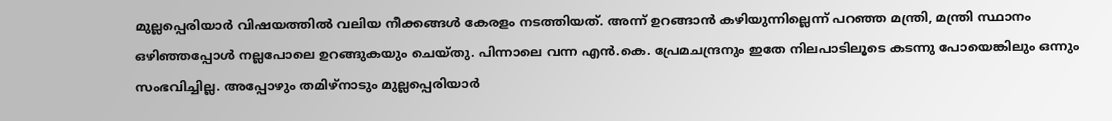മുല്ലപ്പെരിയാര്‍ വിഷയത്തില്‍ വലിയ നീക്കങ്ങള്‍ കേരളം നടത്തിയത്. അന്ന് ഉറങ്ങാന്‍ കഴിയുന്നില്ലെന്ന് പറഞ്ഞ മന്ത്രി, മന്ത്രി സ്ഥാനം ഒഴിഞ്ഞപ്പോള്‍ നല്ലപോലെ ഉറങ്ങുകയും ചെയ്തു. പിന്നാലെ വന്ന എന്‍.കെ. പ്രേമചന്ദ്രനും ഇതേ നിലപാടിലൂടെ കടന്നു പോയെങ്കിലും ഒന്നും സംഭവിച്ചില്ല. അപ്പോഴും തമിഴ്‌നാടും മുല്ലപ്പെരിയാര്‍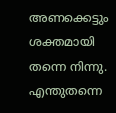അണക്കെട്ടും ശക്തമായി തന്നെ നിന്നു. എന്തുതന്നെ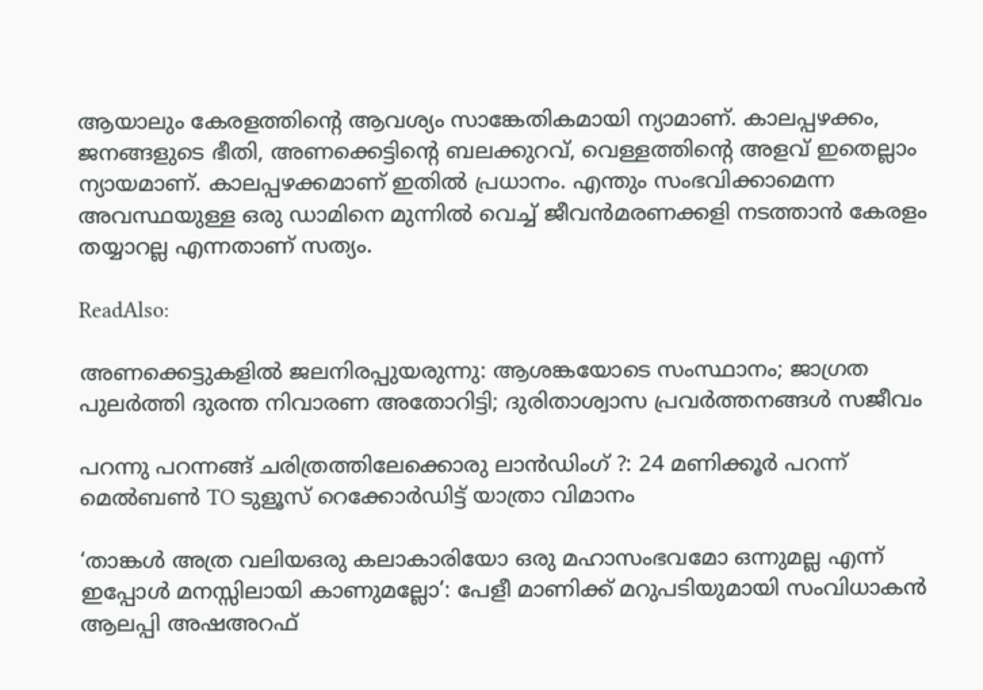ആയാലും കേരളത്തിന്റെ ആവശ്യം സാങ്കേതികമായി ന്യാമാണ്. കാലപ്പഴക്കം, ജനങ്ങളുടെ ഭീതി, അണക്കെട്ടിന്റെ ബലക്കുറവ്, വെള്ളത്തിന്റെ അളവ് ഇതെല്ലാം ന്യായമാണ്. കാലപ്പഴക്കമാണ് ഇതില്‍ പ്രധാനം. എന്തും സംഭവിക്കാമെന്ന അവസ്ഥയുള്ള ഒരു ഡാമിനെ മുന്നില്‍ വെച്ച് ജീവന്‍മരണക്കളി നടത്താന്‍ കേരളം തയ്യാറല്ല എന്നതാണ് സത്യം.

ReadAlso:

അണക്കെട്ടുകളില്‍ ജലനിരപ്പുയരുന്നു: ആശങ്കയോടെ സംസ്ഥാനം; ജാഗ്രത പുലര്‍ത്തി ദുരന്ത നിവാരണ അതോറിട്ടി; ദുരിതാശ്വാസ പ്രവര്‍ത്തനങ്ങള്‍ സജീവം

പറന്നു പറന്നങ്ങ് ചരിത്രത്തിലേക്കൊരു ലാന്‍ഡിംഗ് ?: 24 മണിക്കൂര്‍ പറന്ന് മെല്‍ബണ്‍ TO ടുളൂസ് റെക്കോര്‍ഡിട്ട് യാത്രാ വിമാനം

‘താങ്കള്‍ അത്ര വലിയഒരു കലാകാരിയോ ഒരു മഹാസംഭവമോ ഒന്നുമല്ല എന്ന് ഇപ്പോള്‍ മനസ്സിലായി കാണുമല്ലോ’: പേളീ മാണിക്ക് മറുപടിയുമായി സംവിധാകന്‍ ആലപ്പി അഷഅറഫ്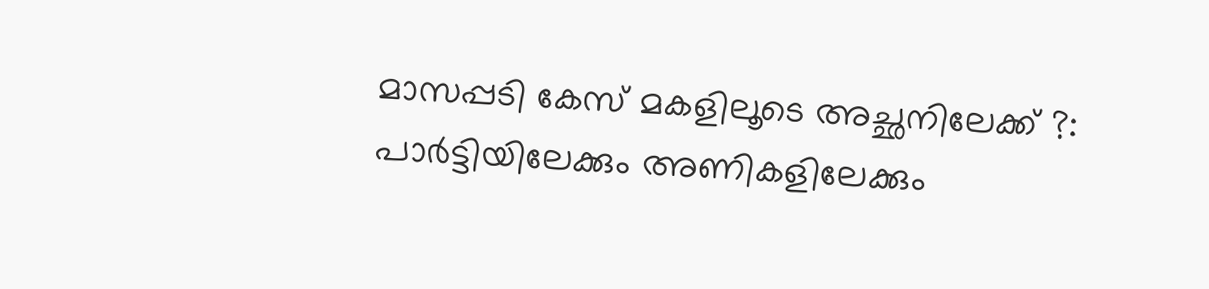മാസപ്പടി കേസ് മകളിലൂടെ അച്ഛനിലേക്ക് ?: പാര്‍ട്ടിയിലേക്കും അണികളിലേക്കും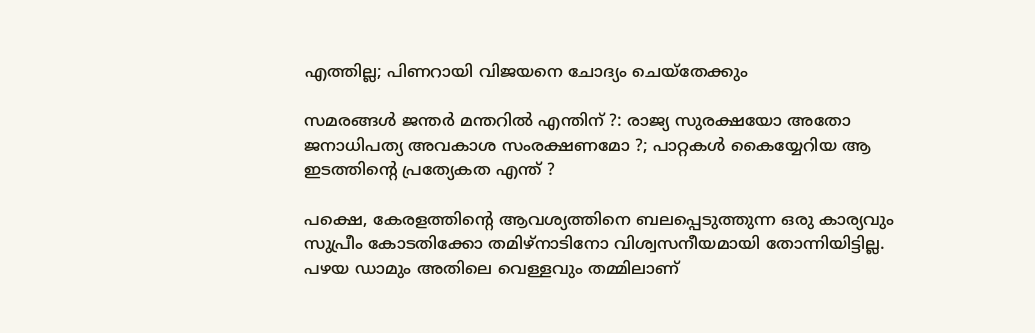എത്തില്ല; പിണറായി വിജയനെ ചോദ്യം ചെയ്‌തേക്കും

സമരങ്ങള്‍ ജന്തര്‍ മന്തറില്‍ എന്തിന് ?: രാജ്യ സുരക്ഷയോ അതോ ജനാധിപത്യ അവകാശ സംരക്ഷണമോ ?; പാറ്റകള്‍ കൈയ്യേറിയ ആ ഇടത്തിന്റെ പ്രത്യേകത എന്ത് ?

പക്ഷെ, കേരളത്തിന്റെ ആവശ്യത്തിനെ ബലപ്പെടുത്തുന്ന ഒരു കാര്യവും സുപ്രീം കോടതിക്കോ തമിഴ്‌നാടിനോ വിശ്വസനീയമായി തോന്നിയിട്ടില്ല. പഴയ ഡാമും അതിലെ വെള്ളവും തമ്മിലാണ്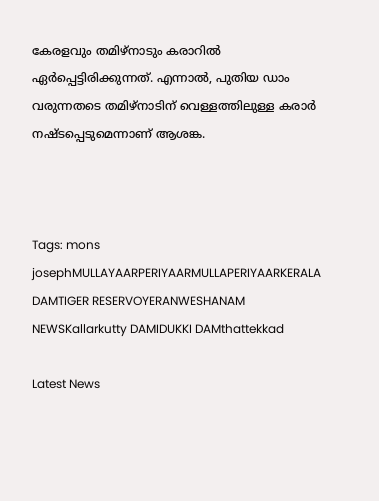കേരളവും തമിഴ്‌നാടും കരാറില്‍ ഏര്‍പ്പെട്ടിരിക്കുന്നത്. എന്നാല്‍, പുതിയ ഡാം വരുന്നതടെ തമിഴ്‌നാടിന് വെള്ളത്തിലുള്ള കരാര്‍ നഷ്ടപ്പെടുമെന്നാണ് ആശങ്ക.



Tags: mons josephMULLAYAARPERIYAARMULLAPERIYAARKERALA DAMTIGER RESERVOYERANWESHANAM NEWSKallarkutty DAMIDUKKI DAMthattekkad

Latest News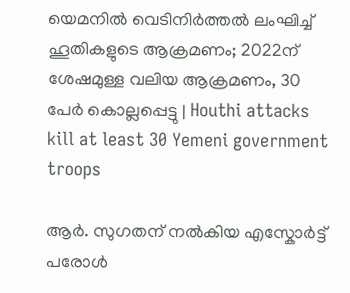യെമനിൽ വെടിനിർത്തൽ ലംഘിച്ച് ഹൂതികളുടെ ആക്രമണം; 2022ന് ശേഷമുള്ള വലിയ ആക്രമണം, 30 പേർ കൊല്ലപ്പെട്ടു | Houthi attacks kill at least 30 Yemeni government troops

ആർ. സുഗതന് നൽകിയ എസ്കോർട്ട് പരോൾ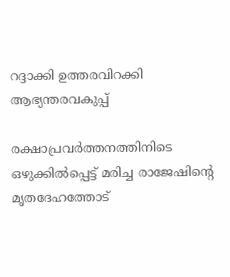റദ്ദാക്കി ഉത്തരവിറക്കി ആഭ്യന്തരവകുപ്പ്

രക്ഷാപ്രവര്‍ത്തനത്തിനിടെ ഒഴുക്കില്‍പ്പെട്ട് മരിച്ച രാജേഷിന്റെ മൃതദേഹത്തോട്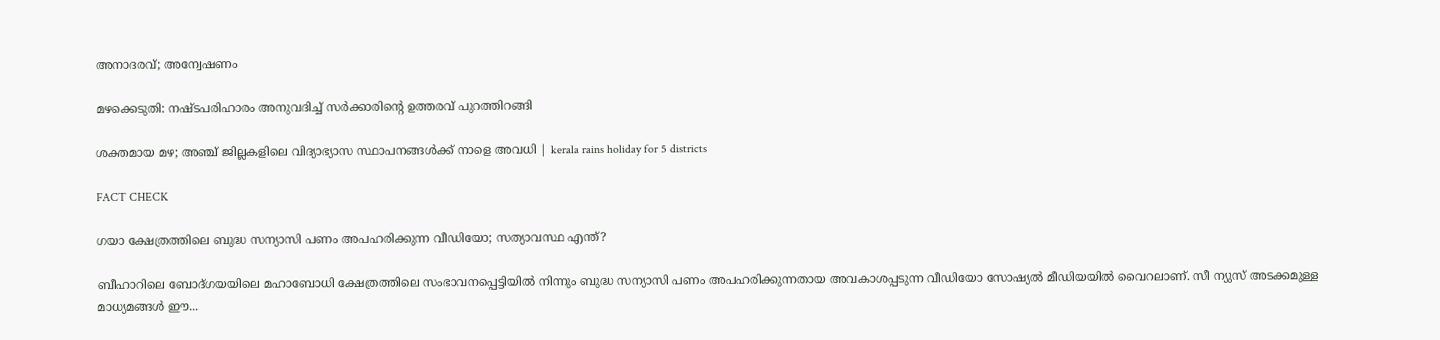അനാദരവ്; അന്വേഷണം

മഴക്കെടുതി: നഷ്ടപരിഹാരം അനുവദിച്ച് സർക്കാരിന്റെ ഉത്തരവ് പുറത്തിറങ്ങി

ശക്തമായ മഴ; അഞ്ച് ജില്ലകളിലെ വിദ്യാഭ്യാസ സ്ഥാപനങ്ങള്‍ക്ക് നാളെ അവധി | kerala rains holiday for 5 districts

FACT CHECK

ഗയാ ക്ഷേത്രത്തിലെ ബുദ്ധ സന്യാസി പണം അപഹരിക്കുന്ന വീഡിയോ; സത്യാവസ്ഥ എന്ത്?

ബീഹാറിലെ ബോദ്ഗയയിലെ മഹാബോധി ക്ഷേത്രത്തിലെ സംഭാവനപ്പെട്ടിയില്‍ നിന്നും ബുദ്ധ സന്യാസി പണം അപഹരിക്കുന്നതായ അവകാശപ്പടുന്ന വീഡിയോ സോഷ്യല്‍ മീഡിയയില്‍ വൈറലാണ്. സീ ന്യുസ് അടക്കമുള്ള മാധ്യമങ്ങള്‍ ഈ...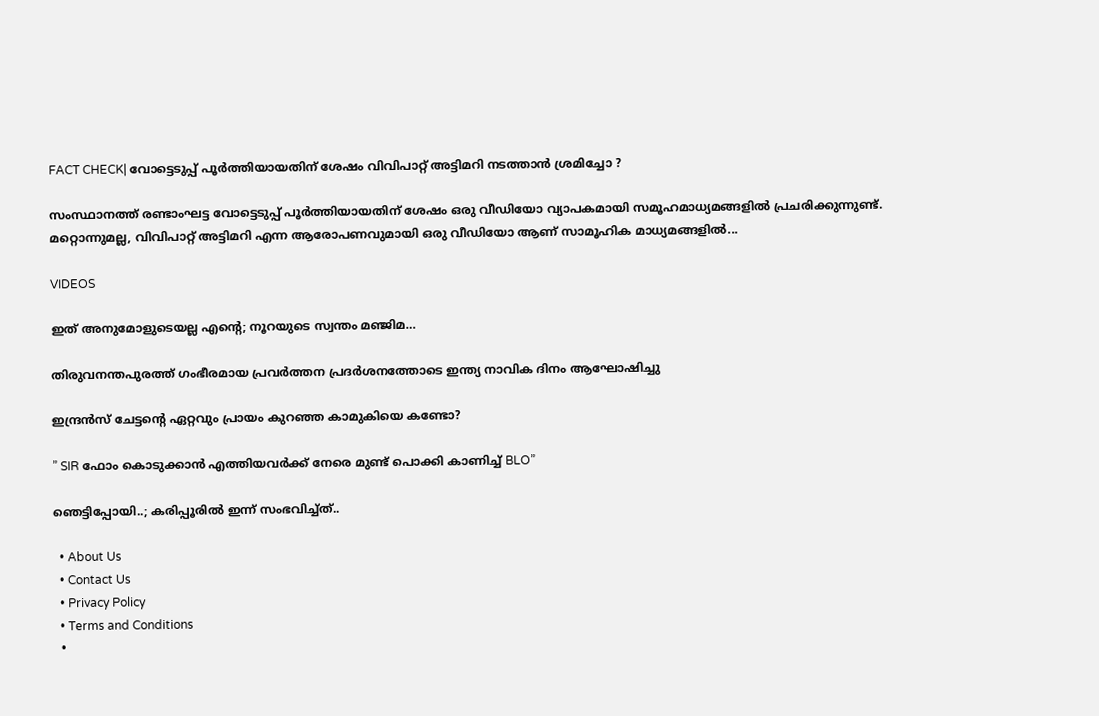FACT CHECK| വോട്ടെടുപ്പ് പൂർത്തിയായതിന് ശേഷം വിവിപാറ്റ് അട്ടിമറി നടത്താൻ ശ്രമിച്ചോ ?

സംസ്ഥാനത്ത് രണ്ടാംഘട്ട വോട്ടെടുപ്പ് പൂർത്തിയായതിന് ശേഷം ഒരു വീഡിയോ വ്യാപകമായി സമൂഹമാധ്യമങ്ങളിൽ പ്രചരിക്കുന്നുണ്ട്. മറ്റൊന്നുമല്ല, വിവിപാറ്റ് അട്ടിമറി എന്ന ആരോപണവുമായി ഒരു വീഡിയോ ആണ് സാമൂഹിക മാധ്യമങ്ങളിൽ...

VIDEOS

ഇത് അനുമോളുടെയല്ല എന്റെ; നൂറയുടെ സ്വന്തം മഞ്ജിമ…

തിരുവനന്തപുരത്ത് ഗംഭീരമായ പ്രവർത്തന പ്രദർശനത്തോടെ ഇന്ത്യ നാവിക ദിനം ആഘോഷിച്ചു

ഇന്ദ്രൻസ് ചേട്ടന്റെ ഏറ്റവും പ്രായം കുറഞ്ഞ കാമുകിയെ കണ്ടോ?

” SIR ഫോം കൊടുക്കാൻ എത്തിയവർക്ക് നേരെ മുണ്ട് പൊക്കി കാണിച്ച് BLO”

ഞെട്ടിപ്പോയി..; കരിപ്പൂരിൽ ഇന്ന് സംഭവിച്ച്ത്..

  • About Us
  • Contact Us
  • Privacy Policy
  • Terms and Conditions
  •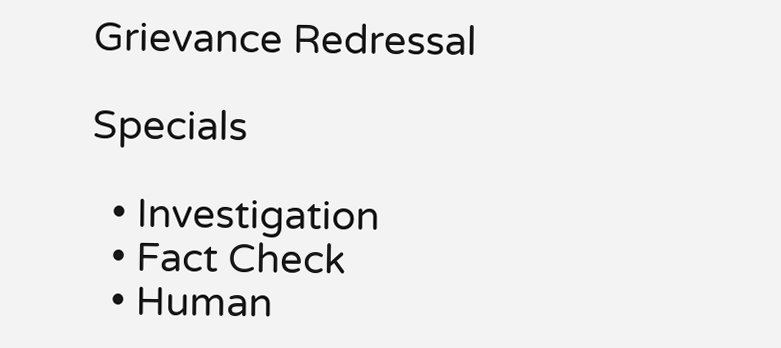Grievance Redressal

Specials

  • Investigation
  • Fact Check
  • Human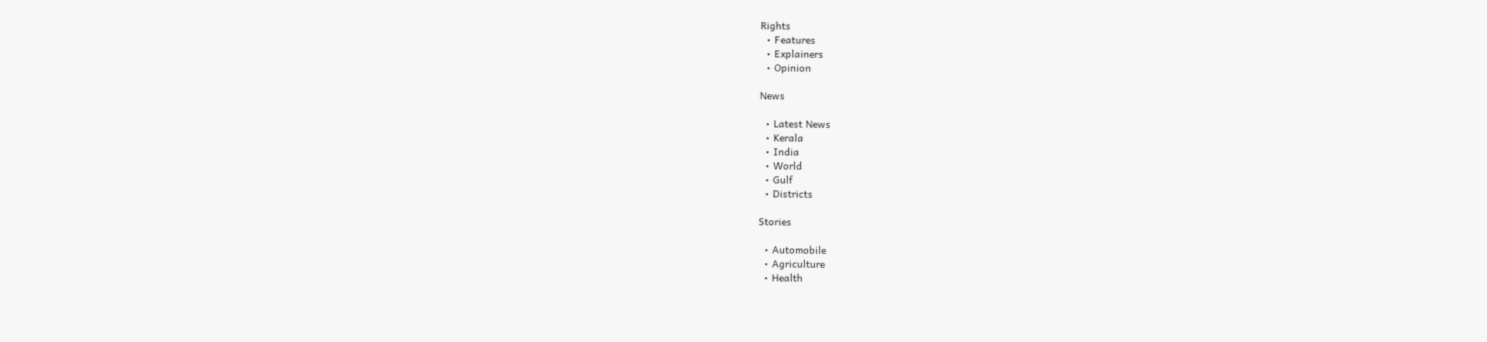Rights
  • Features
  • Explainers
  • Opinion

News

  • Latest News
  • Kerala
  • India
  • World
  • Gulf
  • Districts

Stories

  • Automobile
  • Agriculture
  • Health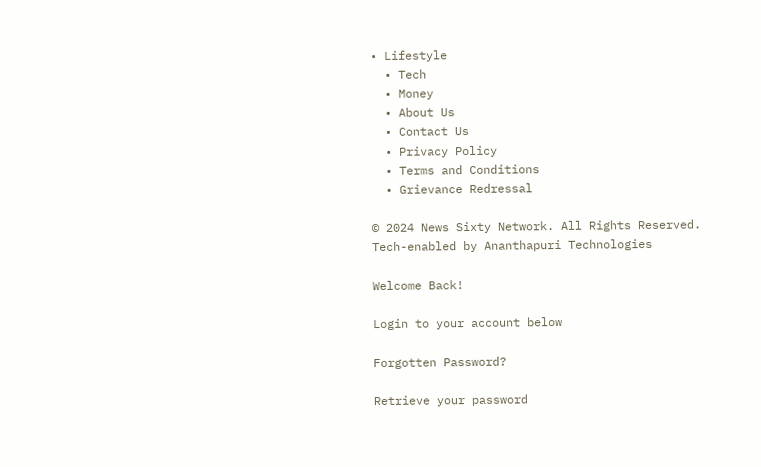• Lifestyle
  • Tech
  • Money
  • About Us
  • Contact Us
  • Privacy Policy
  • Terms and Conditions
  • Grievance Redressal

© 2024 News Sixty Network. All Rights Reserved.
Tech-enabled by Ananthapuri Technologies

Welcome Back!

Login to your account below

Forgotten Password?

Retrieve your password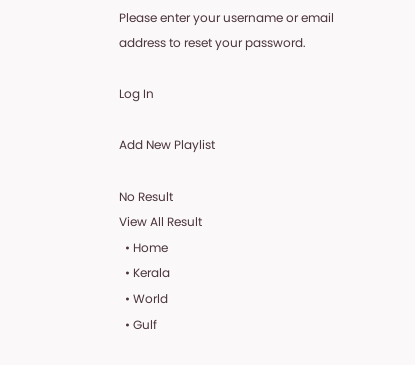Please enter your username or email address to reset your password.

Log In

Add New Playlist

No Result
View All Result
  • Home
  • Kerala
  • World
  • Gulf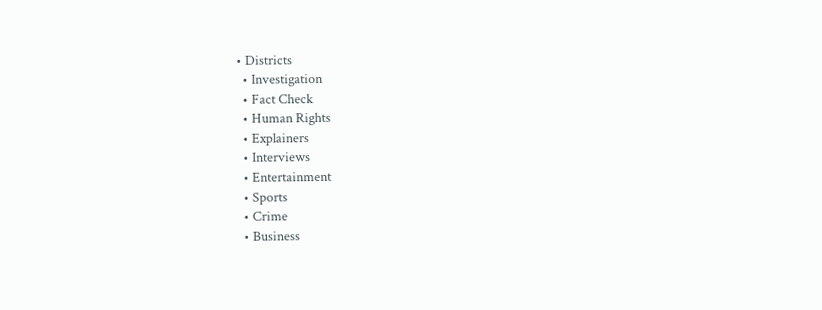• Districts
  • Investigation
  • Fact Check
  • Human Rights
  • Explainers
  • Interviews
  • Entertainment
  • Sports
  • Crime
  • Business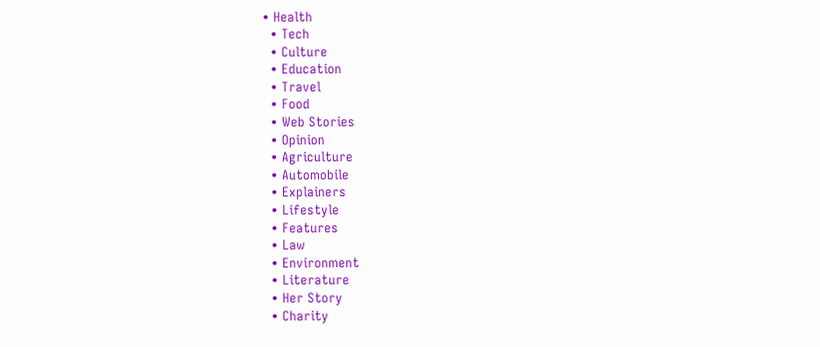• Health
  • Tech
  • Culture
  • Education
  • Travel
  • Food
  • Web Stories
  • Opinion
  • Agriculture
  • Automobile
  • Explainers
  • Lifestyle
  • Features
  • Law
  • Environment
  • Literature
  • Her Story
  • Charity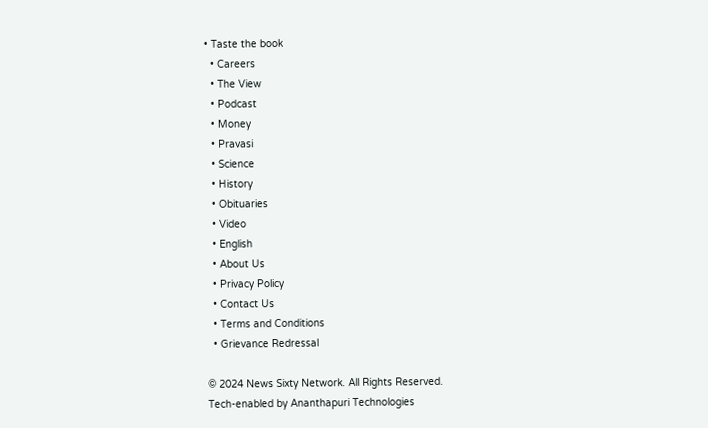• Taste the book
  • Careers
  • The View
  • Podcast
  • Money
  • Pravasi
  • Science
  • History
  • Obituaries
  • Video
  • English
  • About Us
  • Privacy Policy
  • Contact Us
  • Terms and Conditions
  • Grievance Redressal

© 2024 News Sixty Network. All Rights Reserved.
Tech-enabled by Ananthapuri Technologies